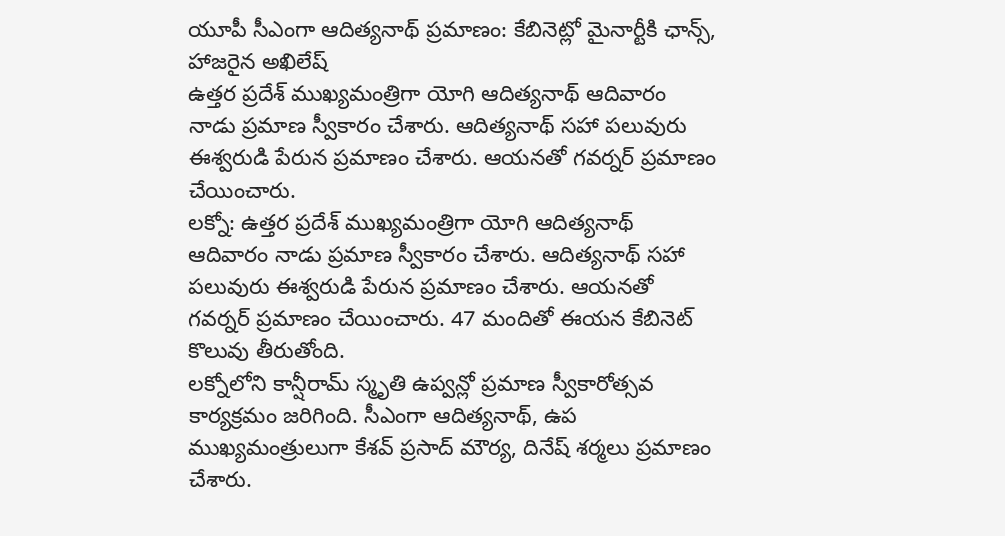యూపీ సీఎంగా ఆదిత్యనాథ్ ప్రమాణం: కేబినెట్లో మైనార్టీకి ఛాన్స్, హాజరైన అఖిలేష్
ఉత్తర ప్రదేశ్ ముఖ్యమంత్రిగా యోగి ఆదిత్యనాథ్ ఆదివారం నాడు ప్రమాణ స్వీకారం చేశారు. ఆదిత్యనాథ్ సహా పలువురు ఈశ్వరుడి పేరున ప్రమాణం చేశారు. ఆయనతో గవర్నర్ ప్రమాణం చేయించారు.
లక్నో: ఉత్తర ప్రదేశ్ ముఖ్యమంత్రిగా యోగి ఆదిత్యనాథ్ ఆదివారం నాడు ప్రమాణ స్వీకారం చేశారు. ఆదిత్యనాథ్ సహా పలువురు ఈశ్వరుడి పేరున ప్రమాణం చేశారు. ఆయనతో గవర్నర్ ప్రమాణం చేయించారు. 47 మందితో ఈయన కేబినెట్ కొలువు తీరుతోంది.
లక్నోలోని కాన్షీరామ్ స్మృతి ఉప్వన్లో ప్రమాణ స్వీకారోత్సవ కార్యక్రమం జరిగింది. సీఎంగా ఆదిత్యనాథ్, ఉప ముఖ్యమంత్రులుగా కేశవ్ ప్రసాద్ మౌర్య, దినేష్ శర్మలు ప్రమాణం చేశారు.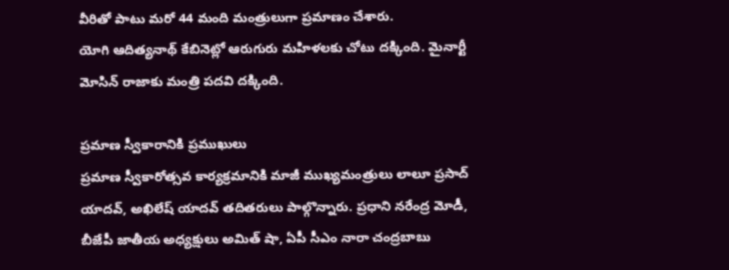వీరితో పాటు మరో 44 మంది మంత్రులుగా ప్రమాణం చేశారు.
యోగి ఆదిత్యనాథ్ కేబినెట్లో ఆరుగురు మహిళలకు చోటు దక్కింది. మైనార్టీ మోసిన్ రాజాకు మంత్రి పదవి దక్కింది.

ప్రమాణ స్వీకారానికి ప్రముఖులు
ప్రమాణ స్వీకారోత్సవ కార్యక్రమానికి మాజీ ముఖ్యమంత్రులు లాలూ ప్రసాద్ యాదవ్, అఖిలేష్ యాదవ్ తదితరులు పాల్గొన్నారు. ప్రధాని నరేంద్ర మోడీ, బీజేపీ జాతీయ అధ్యక్షులు అమిత్ షా, ఏపీ సీఎం నారా చంద్రబాబు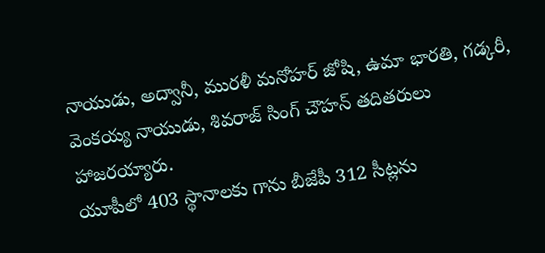నాయుడు, అద్వానీ, మురళీ మనోహర్ జోషి, ఉమా భారతి, గడ్కరీ, వెంకయ్య నాయుడు, శివరాజ్ సింగ్ చౌహన్ తదితరులు హాజరయ్యారు.
యూపీలో 403 స్థానాలకు గాను బీజేపీ 312 సీట్లను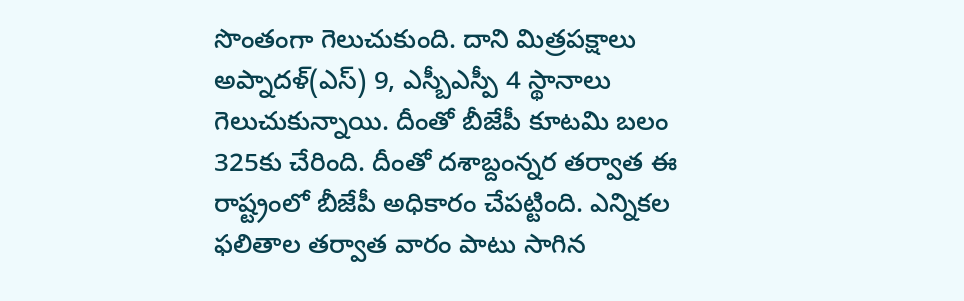సొంతంగా గెలుచుకుంది. దాని మిత్రపక్షాలు అప్నాదళ్(ఎస్) 9, ఎస్బీఎస్పీ 4 స్థానాలు గెలుచుకున్నాయి. దీంతో బీజేపీ కూటమి బలం 325కు చేరింది. దీంతో దశాబ్దంన్నర తర్వాత ఈ రాష్ట్రంలో బీజేపీ అధికారం చేపట్టింది. ఎన్నికల ఫలితాల తర్వాత వారం పాటు సాగిన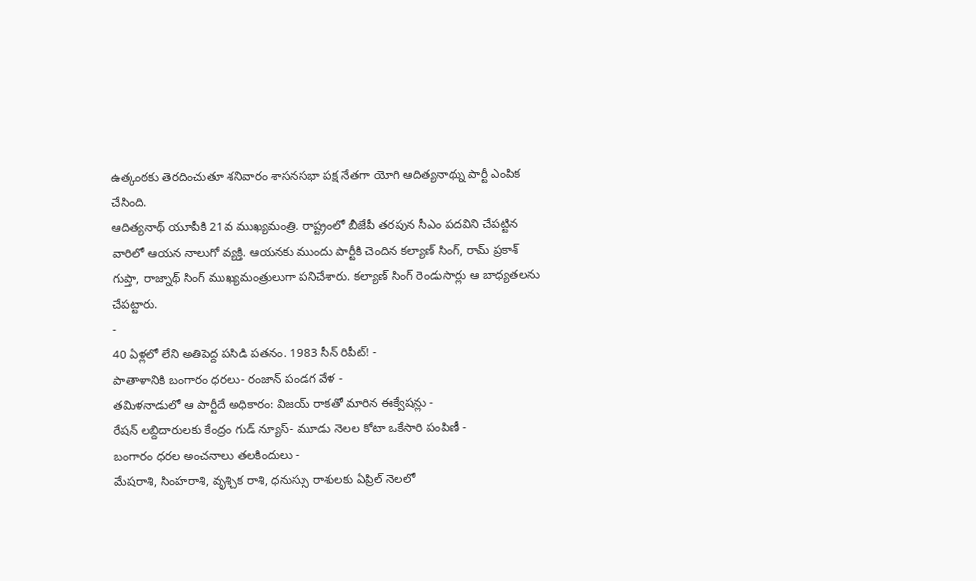ఉత్కంఠకు తెరదించుతూ శనివారం శాసనసభా పక్ష నేతగా యోగి ఆదిత్యనాథ్ను పార్టీ ఎంపిక చేసింది.
ఆదిత్యనాథ్ యూపీకి 21వ ముఖ్యమంత్రి. రాష్ట్రంలో బీజేపీ తరపున సీఎం పదవిని చేపట్టిన వారిలో ఆయన నాలుగో వ్యక్తి. ఆయనకు ముందు పార్టీకి చెందిన కల్యాణ్ సింగ్, రామ్ ప్రకాశ్ గుప్తా, రాజ్నాథ్ సింగ్ ముఖ్యమంత్రులుగా పనిచేశారు. కల్యాణ్ సింగ్ రెండుసార్లు ఆ బాధ్యతలను చేపట్టారు.
-
40 ఏళ్లలో లేని అతిపెద్ద పసిడి పతనం. 1983 సీన్ రిపీట్! -
పాతాళానికి బంగారం ధరలు- రంజాన్ పండగ వేళ -
తమిళనాడులో ఆ పార్టీదే అధికారం: విజయ్ రాకతో మారిన ఈక్వేషన్లు -
రేషన్ లబ్దిదారులకు కేంద్రం గుడ్ న్యూస్- మూడు నెలల కోటా ఒకేసారి పంపిణీ -
బంగారం ధరల అంచనాలు తలకిందులు -
మేషరాశి, సింహరాశి, వృశ్చిక రాశి, ధనుస్సు రాశులకు ఏప్రిల్ నెలలో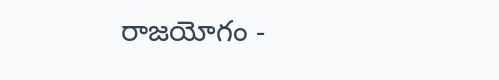రాజయోగం -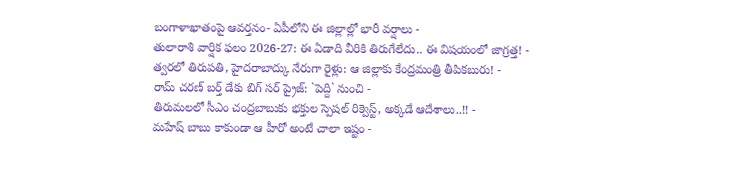బంగాళాఖాతంపై ఆవర్తనం- ఏపీలోని ఈ జిల్లాల్లో భారీ వర్షాలు -
తులారాశి వార్షిక ఫలం 2026-27: ఈ ఏడాది వీరికి తిరుగేలేదు.. ఈ విషయంలో జాగ్రత్త! -
త్వరలో తిరుపతి, హైదరాబాద్కు నేరుగా రైళ్లు: ఆ జిల్లాకు కేంద్రమంత్రి తీపికబురు! -
రామ్ చరణ్ బర్త్ డేకు బిగ్ సర్ ప్రైజ్: `పెద్ది` నుంచి -
తిరుమలలో సీఎం చంద్రబాబుకు భక్తుల స్పెషల్ రిక్వెస్ట్, అక్కడే ఆదేశాలు..!! -
మహేష్ బాబు కాకుండా ఆ హీరో అంటే చాలా ఇష్టం -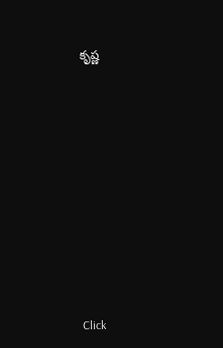కృష్ణ












Click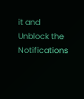it and Unblock the Notifications